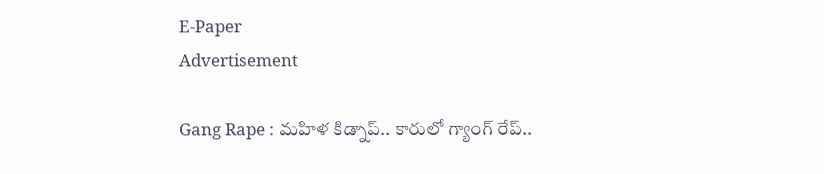E-Paper
Advertisement

Gang Rape : మహిళ కిడ్నాప్.. కారులో గ్యాంగ్ రేప్..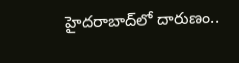హైదరాబాద్‌లో దారుణం..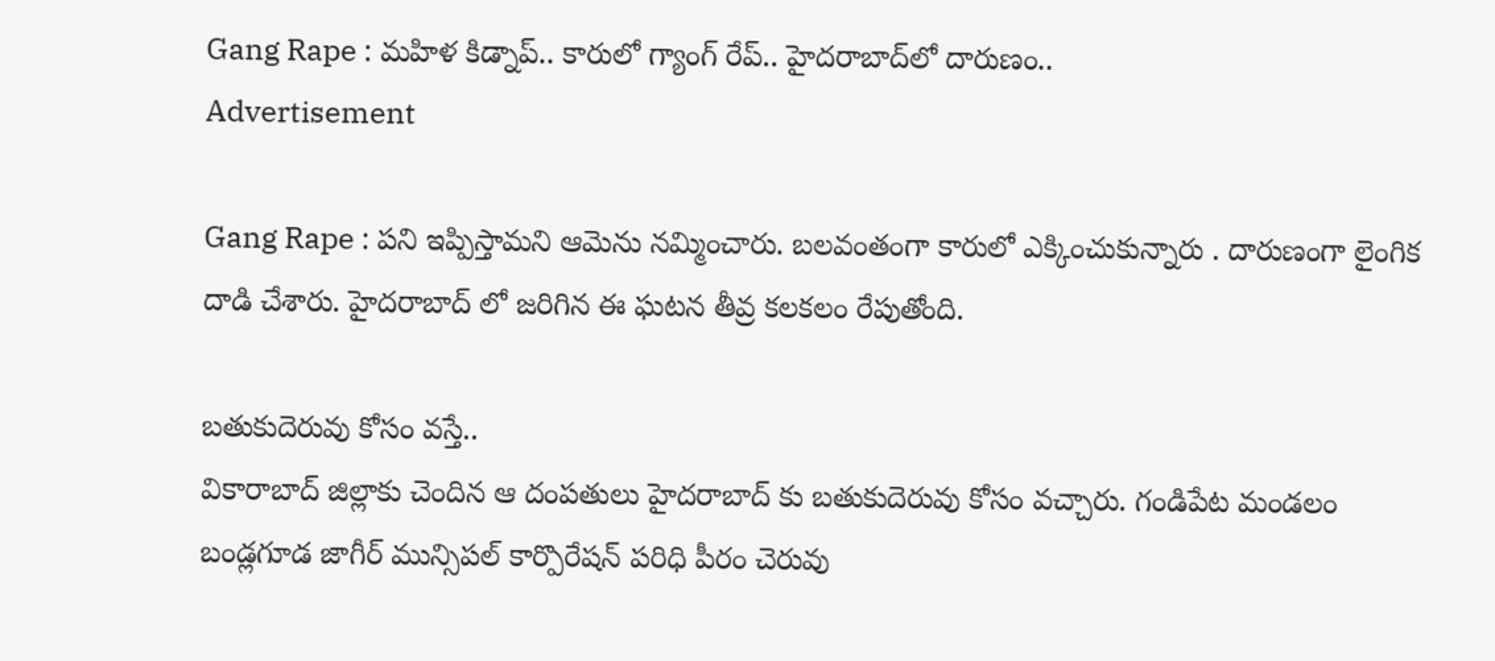Gang Rape : మహిళ కిడ్నాప్.. కారులో గ్యాంగ్ రేప్.. హైదరాబాద్‌లో దారుణం..
Advertisement

Gang Rape : పని ఇప్పిస్తామని ఆమెను నమ్మించారు. బలవంతంగా కారులో ఎక్కించుకున్నారు . దారుణంగా లైంగిక దాడి చేశారు. హైదరాబాద్ లో జరిగిన ఈ ఘటన తీవ్ర కలకలం రేపుతోంది.

బతుకుదెరువు కోసం వస్తే..
వికారాబాద్ జిల్లాకు చెందిన ఆ దంపతులు హైదరాబాద్ కు బతుకుదెరువు కోసం వచ్చారు. గండిపేట మండలం బండ్లగూడ జాగీర్ మున్సిపల్ కార్పొరేషన్ పరిధి పీరం చెరువు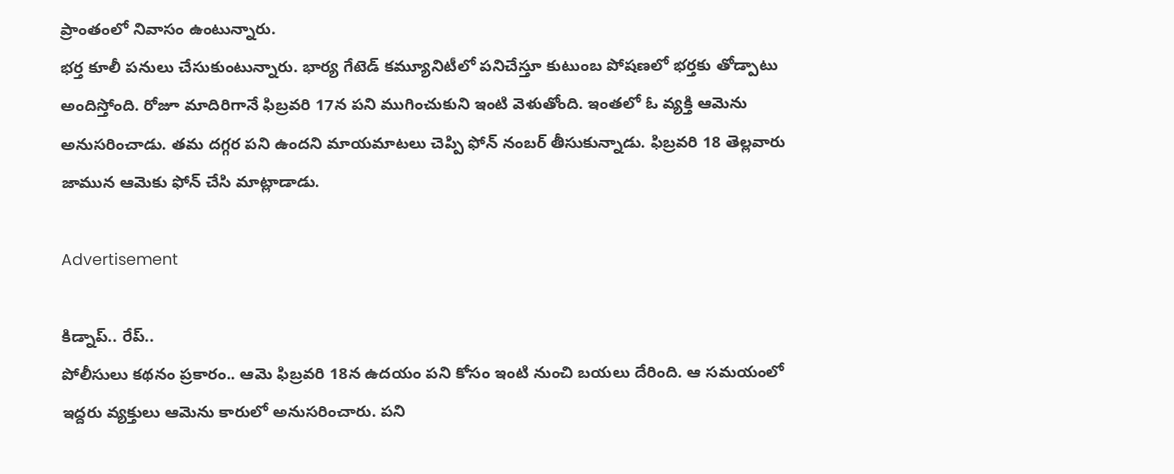ప్రాంతంలో నివాసం ఉంటున్నారు.
భర్త కూలీ పనులు చేసుకుంటున్నారు. భార్య గేటెడ్ కమ్యూనిటీలో పనిచేస్తూ కుటుంబ పోషణలో భర్తకు తోడ్పాటు అందిస్తోంది. రోజూ మాదిరిగానే ఫిబ్రవరి 17న పని ముగించుకుని ఇంటి వెళుతోంది. ఇంతలో ఓ వ్యక్తి ఆమెను అనుసరించాడు. తమ దగ్గర పని ఉందని మాయమాటలు చెప్పి ఫోన్ నంబర్ తీసుకున్నాడు. ఫిబ్రవరి 18 తెల్లవారు జామున ఆమెకు ఫోన్ చేసి మాట్లాడాడు.

Advertisement

కిడ్నాప్.. రేప్..
పోలీసులు కథనం ప్రకారం.. ఆమె ఫిబ్రవరి 18న ఉదయం పని కోసం ఇంటి నుంచి బయలు దేరింది. ఆ సమయంలో ఇద్దరు వ్యక్తులు ఆమెను కారులో అనుసరించారు. పని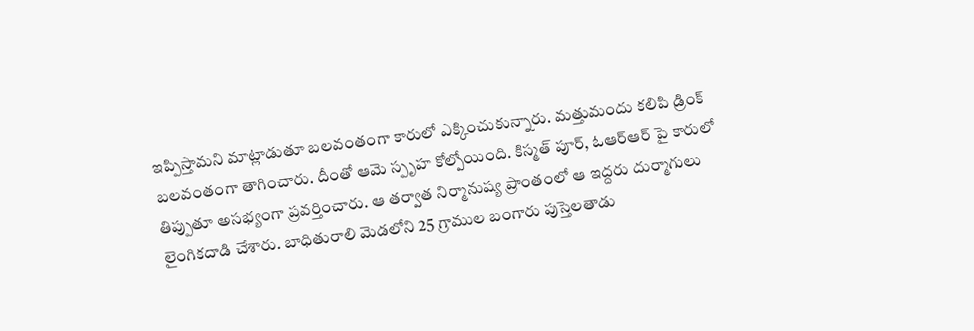ఇప్పిస్తామని మాట్లాడుతూ బలవంతంగా కారులో ఎక్కించుకున్నారు. మత్తుమందు కలిపి డ్రింక్ బలవంతంగా తాగించారు. దీంతో ఆమె స్పృహ కోల్పోయింది. కిస్మత్ పూర్, ఓఆర్ఆర్ పై కారులో తిప్పుతూ అసభ్యంగా ప్రవర్తించారు. ఆ తర్వాత నిర్మానుష్య ప్రాంతంలో ఆ ఇద్దరు దుర్మాగులు లైంగికదాడి చేశారు. బాధితురాలి మెడలోని 25 గ్రాముల బంగారు పుస్తెలతాడు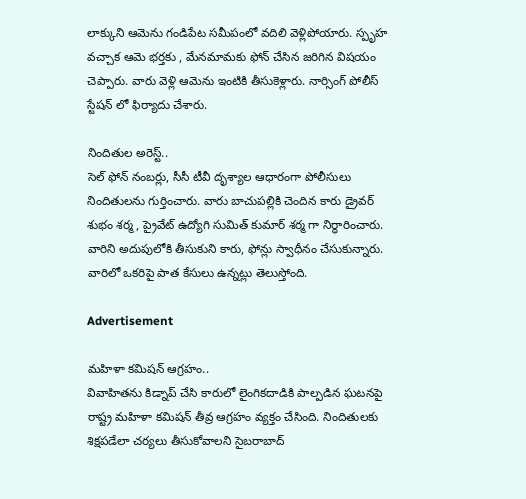లాక్కుని ఆమెను గండిపేట సమీపంలో వదిలి వెళ్లిపోయారు. స్పృహ వచ్చాక ఆమె భర్తకు , మేనమామకు ఫోన్ చేసిన జరిగిన విషయం చెప్పారు. వారు వెళ్లి ఆమెను ఇంటికి తీసుకెళ్లారు. నార్సింగ్ పోలీస్ స్టేషన్ లో ఫిర్యాదు చేశారు.

నిందితుల అరెస్ట్..
సెల్ ఫోన్ నంబర్లు, సీసీ టీవీ దృశ్యాల ఆధారంగా పోలీసులు నిందితులను గుర్తించారు. వారు బాచుపల్లికి చెందిన కారు డ్రైవర్ శుభం శర్మ, ప్రైవేట్ ఉద్యోగి సుమిత్ కుమార్ శర్మ గా నిర్ధారించారు. వారిని అదుపులోకి తీసుకుని కారు, ఫోన్లు స్వాధీనం చేసుకున్నారు. వారిలో ఒకరిపై పాత కేసులు ఉన్నట్లు తెలుస్తోంది.

Advertisement

మహిళా కమిషన్ ఆగ్రహం..
వివాహితను కిడ్నాప్‌ చేసి కారులో లైంగికదాడికి పాల్పడిన ఘటనపై రాష్ట్ర మహిళా కమిషన్‌ తీవ్ర ఆగ్రహం వ్యక్తం చేసింది. నిందితులకు శిక్షపడేలా చర్యలు తీసుకోవాలని సైబరాబాద్‌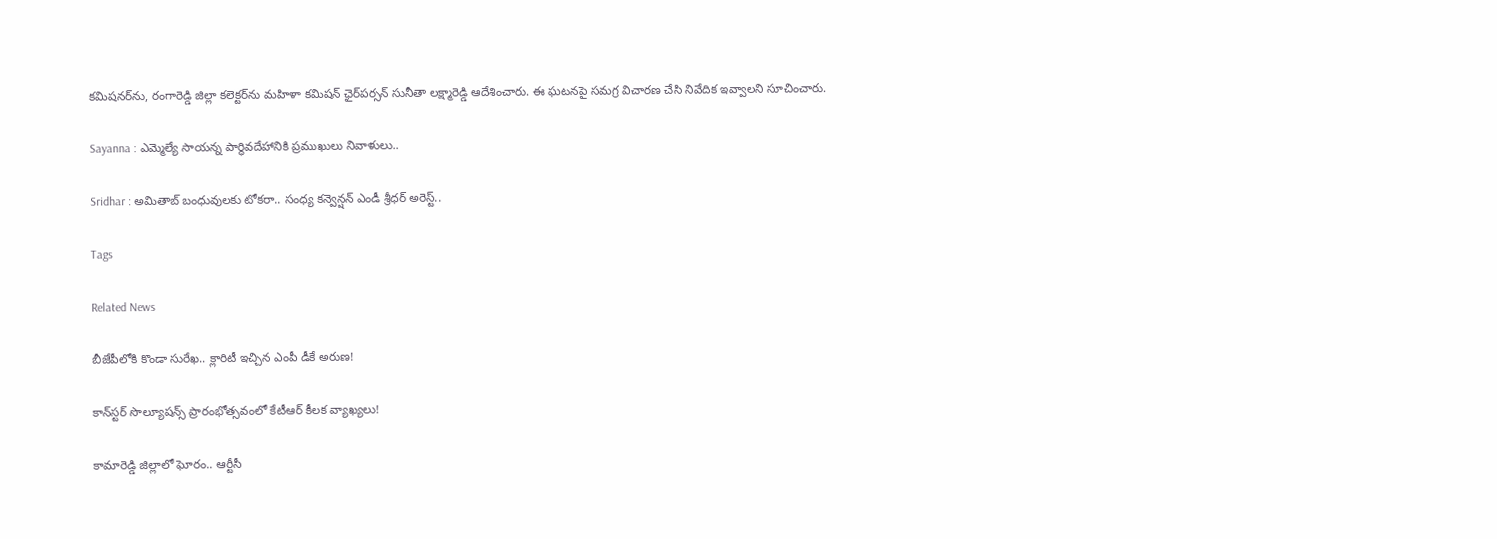కమిషనర్‌ను, రంగారెడ్డి జిల్లా కలెక్టర్‌ను మహిళా కమిషన్‌ ఛైర్‌పర్సన్‌ సునీతా లక్ష్మారెడ్డి ఆదేశించారు. ఈ ఘటనపై సమగ్ర విచారణ చేసి నివేదిక ఇవ్వాలని సూచించారు.

Sayanna : ఎమ్మెల్యే సాయన్న పార్థివదేహానికి ప్రముఖులు నివాళులు..

Sridhar : అమితాబ్ బంధువులకు టోకరా.. సంధ్య కన్వెన్షన్‌ ఎండీ శ్రీధర్‌ అరెస్ట్..

Tags

Related News

బీజేపీలోకి కొండా సురేఖ.. క్లారిటీ ఇచ్చిన ఎంపీ డీకే అరుణ!

కాన్‌స్టర్ సొల్యూషన్స్ ప్రారంభోత్సవంలో కేటీఆర్ కీలక వ్యాఖ్యలు!

కామారెడ్డి జిల్లాలో ఘోరం.. ఆర్టీసీ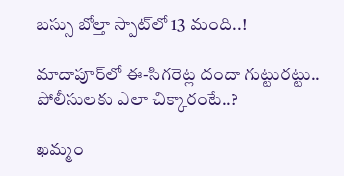బస్సు బోల్తా స్పాట్‌లో 13 మంది..!

మాదాపూర్‌లో ఈ-సిగరెట్ల దందా గుట్టురట్టు.. పోలీసులకు ఎలా చిక్కారంటే..?

ఖమ్మం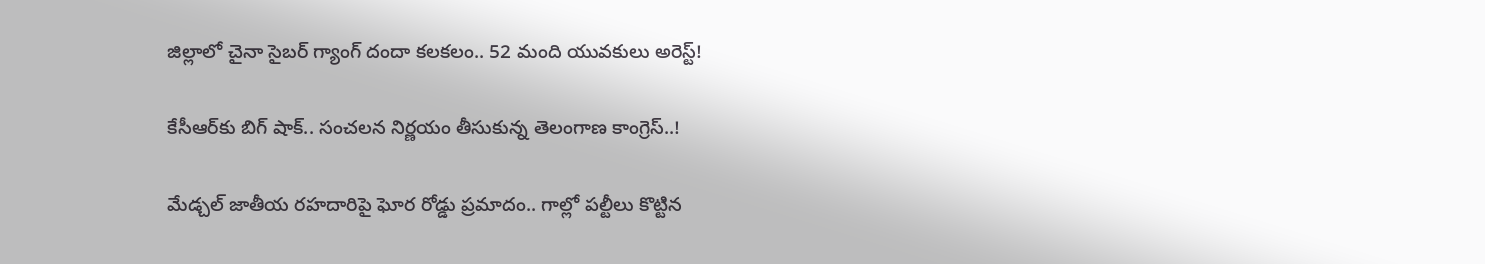జిల్లాలో చైనా సైబర్ గ్యాంగ్ దందా కలకలం.. 52 మంది యువకులు అరెస్ట్!

కేసీఆర్‌కు బిగ్ షాక్.. సంచలన నిర్ణయం తీసుకున్న తెలంగాణ కాంగ్రెస్..!

మేడ్చల్ జాతీయ రహదారిపై ఘోర రోడ్డు ప్రమాదం.. గాల్లో పల్టీలు కొట్టిన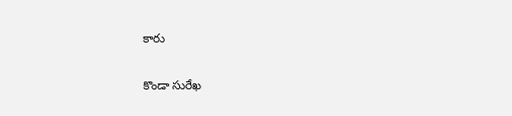కారు

కొండా సురేఖ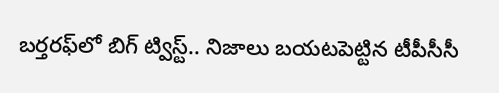బర్తరఫ్‌లో బిగ్ ట్విస్ట్.. నిజాలు బయటపెట్టిన టీపీసీసీ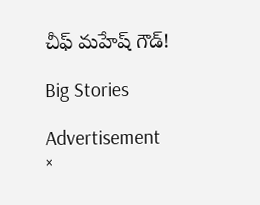చీఫ్ మహేష్ గౌడ్!

Big Stories

Advertisement
×